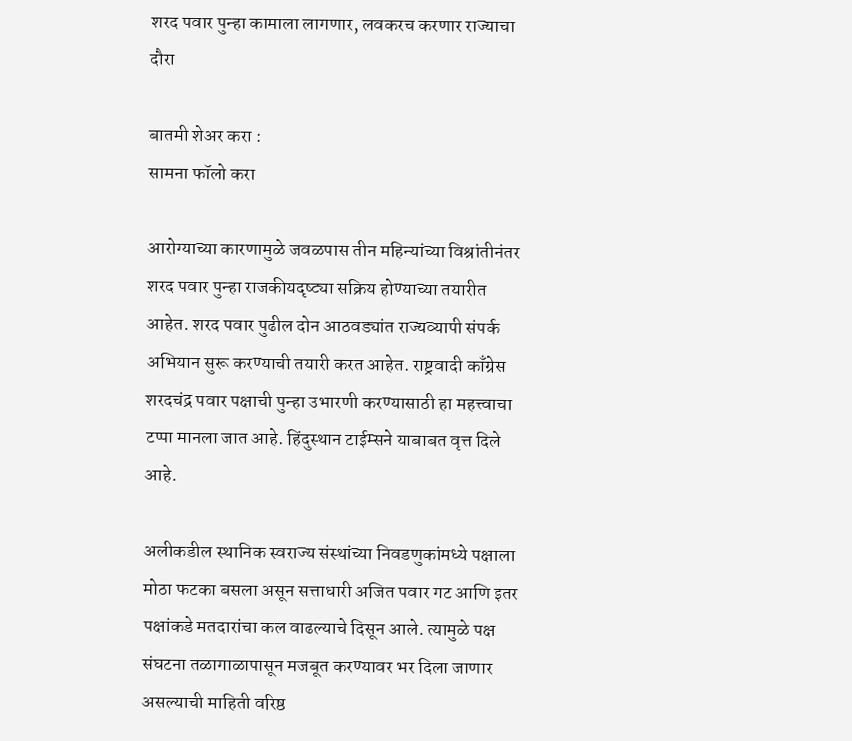शरद पवार पुन्हा कामाला लागणार, लवकरच करणार राज्याचा दौरा

बातमी शेअर करा :
सामना फॉलो करा

आरोग्याच्या कारणामुळे जवळपास तीन महिन्यांच्या विश्रांतीनंतर शरद पवार पुन्हा राजकीयदृष्ट्या सक्रिय होण्याच्या तयारीत आहेत. शरद पवार पुढील दोन आठवड्यांत राज्यव्यापी संपर्क अभियान सुरू करण्याची तयारी करत आहेत. राष्ट्रवादी काँग्रेस शरदचंद्र पवार पक्षाची पुन्हा उभारणी करण्यासाठी हा महत्त्वाचा टप्पा मानला जात आहे. हिंदुस्थान टाईम्सने याबाबत वृत्त दिले आहे.

अलीकडील स्थानिक स्वराज्य संस्थांच्या निवडणुकांमध्ये पक्षाला मोठा फटका बसला असून सत्ताधारी अजित पवार गट आणि इतर पक्षांकडे मतदारांचा कल वाढल्याचे दिसून आले. त्यामुळे पक्ष संघटना तळागाळापासून मजबूत करण्यावर भर दिला जाणार असल्याची माहिती वरिष्ठ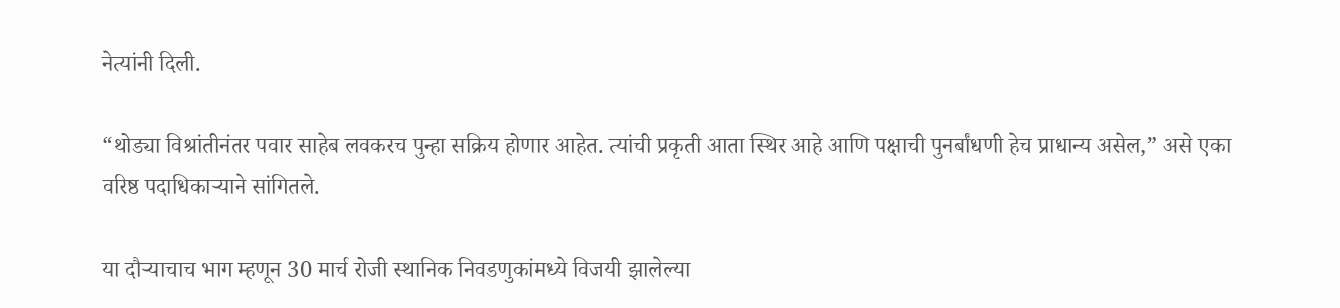नेत्यांनी दिली.

“थोड्या विश्रांतीनंतर पवार साहेब लवकरच पुन्हा सक्रिय होणार आहेत. त्यांची प्रकृती आता स्थिर आहे आणि पक्षाची पुनर्बांधणी हेच प्राधान्य असेल,” असे एका वरिष्ठ पदाधिकाऱ्याने सांगितले.

या दौऱ्याचाच भाग म्हणून 30 मार्च रोजी स्थानिक निवडणुकांमध्ये विजयी झालेल्या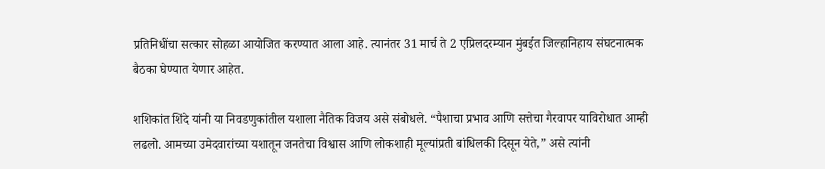प्रतिनिधींचा सत्कार सोहळा आयोजित करण्यात आला आहे. त्यानंतर 31 मार्च ते 2 एप्रिलदरम्यान मुंबईत जिल्हानिहाय संघटनात्मक बैठका घेण्यात येणार आहेत.

शशिकांत शिंदे यांनी या निवडणुकांतील यशाला नैतिक विजय असे संबोधले. “पैशाचा प्रभाव आणि सत्तेचा गैरवापर याविरोधात आम्ही लढलो. आमच्या उमेदवारांच्या यशातून जनतेचा विश्वास आणि लोकशाही मूल्यांप्रती बांधिलकी दिसून येते,” असे त्यांनी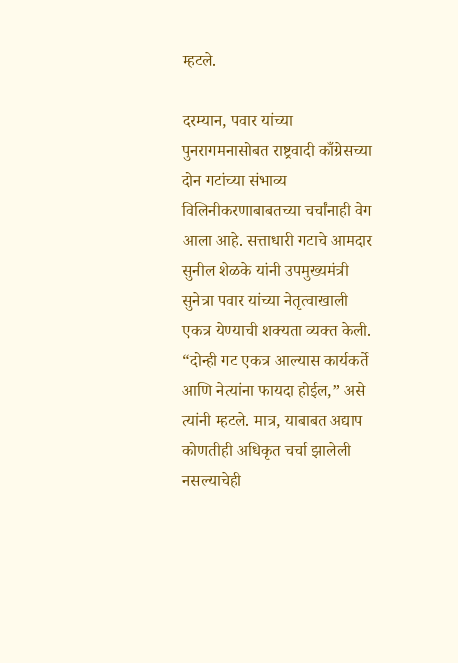म्हटले.

दरम्यान, पवार यांच्या पुनरागमनासोबत राष्ट्रवादी काँग्रेसच्या दोन गटांच्या संभाव्य विलिनीकरणाबाबतच्या चर्चांनाही वेग आला आहे. सत्ताधारी गटाचे आमदार सुनील शेळके यांनी उपमुख्यमंत्री सुनेत्रा पवार यांच्या नेतृत्वाखाली एकत्र येण्याची शक्यता व्यक्त केली. “दोन्ही गट एकत्र आल्यास कार्यकर्ते आणि नेत्यांना फायदा होईल,” असे त्यांनी म्हटले. मात्र, याबाबत अद्याप कोणतीही अधिकृत चर्चा झालेली नसल्याचेही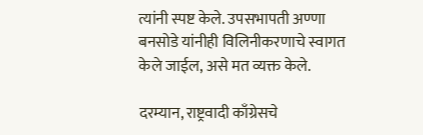त्यांनी स्पष्ट केले. उपसभापती अण्णा बनसोडे यांनीही विलिनीकरणाचे स्वागत केले जाईल, असे मत व्यक्त केले.

दरम्यान, राष्ट्रवादी काँग्रेसचे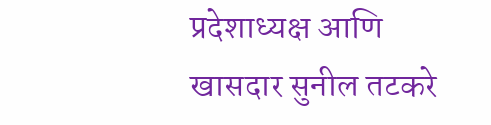प्रदेशाध्यक्ष आणि खासदार सुनील तटकरे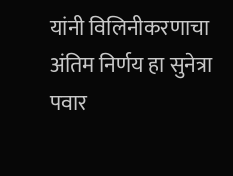यांनी विलिनीकरणाचा अंतिम निर्णय हा सुनेत्रा पवार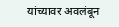यांच्यावर अवलंबून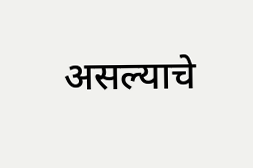असल्याचे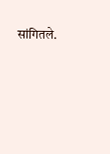सांगितले.